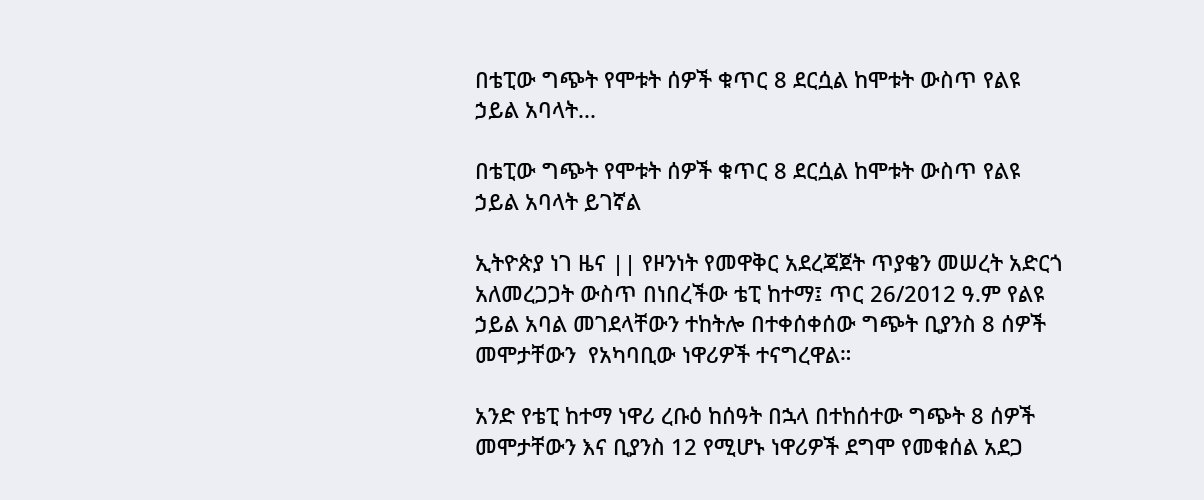በቴፒው ግጭት የሞቱት ሰዎች ቁጥር 8 ደርሷል ከሞቱት ውስጥ የልዩ ኃይል አባላት...

በቴፒው ግጭት የሞቱት ሰዎች ቁጥር 8 ደርሷል ከሞቱት ውስጥ የልዩ ኃይል አባላት ይገኛል

ኢትዮጵያ ነገ ዜና || የዞንነት የመዋቅር አደረጃጀት ጥያቄን መሠረት አድርጎ አለመረጋጋት ውስጥ በነበረችው ቴፒ ከተማ፤ ጥር 26/2012 ዓ.ም የልዩ ኃይል አባል መገደላቸውን ተከትሎ በተቀሰቀሰው ግጭት ቢያንስ 8 ሰዎች መሞታቸውን  የአካባቢው ነዋሪዎች ተናግረዋል።

አንድ የቴፒ ከተማ ነዋሪ ረቡዕ ከሰዓት በኋላ በተከሰተው ግጭት 8 ሰዎች መሞታቸውን እና ቢያንስ 12 የሚሆኑ ነዋሪዎች ደግሞ የመቁሰል አደጋ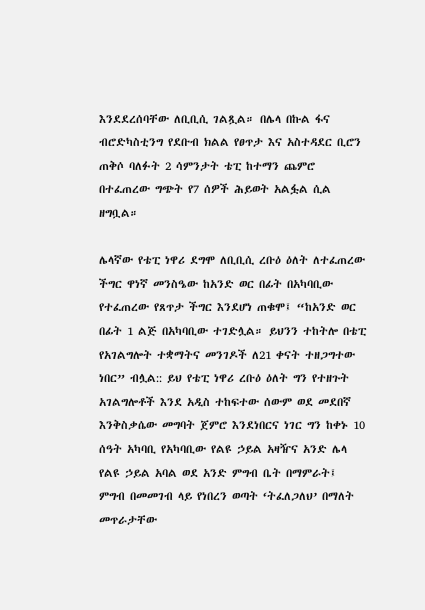እንደደረሰባቸው ለቢቢሲ ገልጿል። በሌላ በኩል ፋና ብሮድካስቲንግ የደቡብ ክልል የፀጥታ እና አስተዳደር ቢሮን ጠቅሶ ባለፉት 2 ሳምንታት ቴፒ ከተማን ጨምሮ በተፈጠረው ግጭት የ7 ሰዎች ሕይወት አልፏል ሲል ዘግቧል።

ሌላኛው የቴፒ ነዋሪ ደግሞ ለቢቢሲ ረቡዕ ዕለት ለተፈጠረው ችግር ዋነኛ መንስዔው ከአንድ ወር በፊት በአካባቢው የተፈጠረው የጸጥታ ችግር እንደሆነ ጠቁሞ፤ “ከአንድ ወር በፊት 1 ልጅ በአካባቢው ተገድሏል። ይህንን ተከትሎ በቴፒ የአገልግሎት ተቋማትና መንገዶች ለ21 ቀናት ተዘጋግተው ነበር” ብሏል:: ይህ የቴፒ ነዋሪ ረቡዕ ዕለት ግን የተዘጉት አገልግሎቶች እንደ አዲስ ተከፍተው ሰውም ወደ መደበኛ እንቅስቃሴው መግባት ጀምሮ እንደነበርና ነገር ግን ከቀኑ 10 ሰዓት አካባቢ የአካባቢው የልዩ ኃይል አዛዥና አንድ ሌላ የልዩ ኃይል አባል ወደ አንድ ምግብ ቤት በማምራት፤ ምግብ በመመገብ ላይ የነበረን ወጣት ‘ትፈለጋለህ’ በማለት መጥራታቸው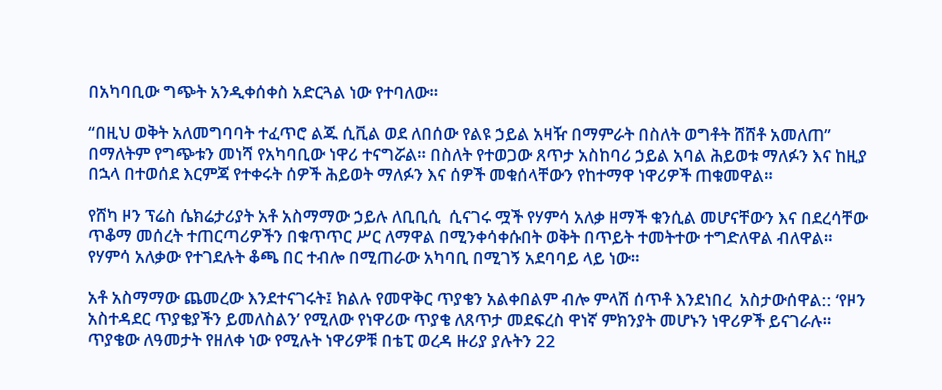በአካባቢው ግጭት አንዲቀሰቀስ አድርጓል ነው የተባለው።

“በዚህ ወቅት አለመግባባት ተፈጥሮ ልጁ ሲቪል ወደ ለበሰው የልዩ ኃይል አዛዥ በማምራት በስለት ወግቶት ሸሸቶ አመለጠ” በማለትም የግጭቱን መነሻ የአካባቢው ነዋሪ ተናግሯል። በስለት የተወጋው ጸጥታ አስከባሪ ኃይል አባል ሕይወቱ ማለፉን እና ከዚያ በኋላ በተወሰደ እርምጃ የተቀሩት ሰዎች ሕይወት ማለፉን እና ሰዎች መቁሰላቸውን የከተማዋ ነዋሪዎች ጠቁመዋል።

የሸካ ዞን ፕሬስ ሴክሬታሪያት አቶ አስማማው ኃይሉ ለቢቢሲ  ሲናገሩ ሟች የሃምሳ አለቃ ዘማች ቁንሲል መሆናቸውን እና በደረሳቸው ጥቆማ መሰረት ተጠርጣሪዎችን በቁጥጥር ሥር ለማዋል በሚንቀሳቀሱበት ወቅት በጥይት ተመትተው ተግድለዋል ብለዋል። የሃምሳ አለቃው የተገደሉት ቆጫ በር ተብሎ በሚጠራው አካባቢ በሚገኝ አደባባይ ላይ ነው።

አቶ አስማማው ጨመረው እንደተናገሩት፤ ክልሉ የመዋቅር ጥያቄን አልቀበልም ብሎ ምላሽ ሰጥቶ እንደነበረ  አስታውሰዋል:: ‘የዞን አስተዳደር ጥያቄያችን ይመለስልን’ የሚለው የነዋሪው ጥያቄ ለጸጥታ መደፍረስ ዋነኛ ምክንያት መሆኑን ነዋሪዎች ይናገራሉ። ጥያቄው ለዓመታት የዘለቀ ነው የሚሉት ነዋሪዎቹ በቴፒ ወረዳ ዙሪያ ያሉትን 22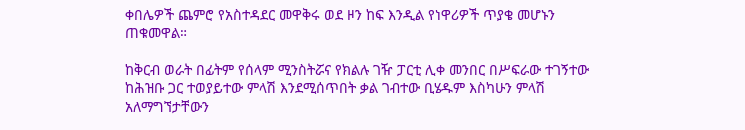ቀበሌዎች ጨምሮ የአስተዳደር መዋቅሩ ወደ ዞን ከፍ እንዲል የነዋሪዎች ጥያቄ መሆኑን ጠቁመዋል።

ከቅርብ ወራት በፊትም የሰላም ሚንስትሯና የክልሉ ገዥ ፓርቲ ሊቀ መንበር በሥፍራው ተገኝተው ከሕዝቡ ጋር ተወያይተው ምላሽ እንደሚሰጥበት ቃል ገብተው ቢሄዱም እስካሁን ምላሽ አለማግኘታቸውን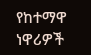የከተማዋ ነዋሪዎች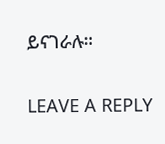ይናገራሉ።

LEAVE A REPLY